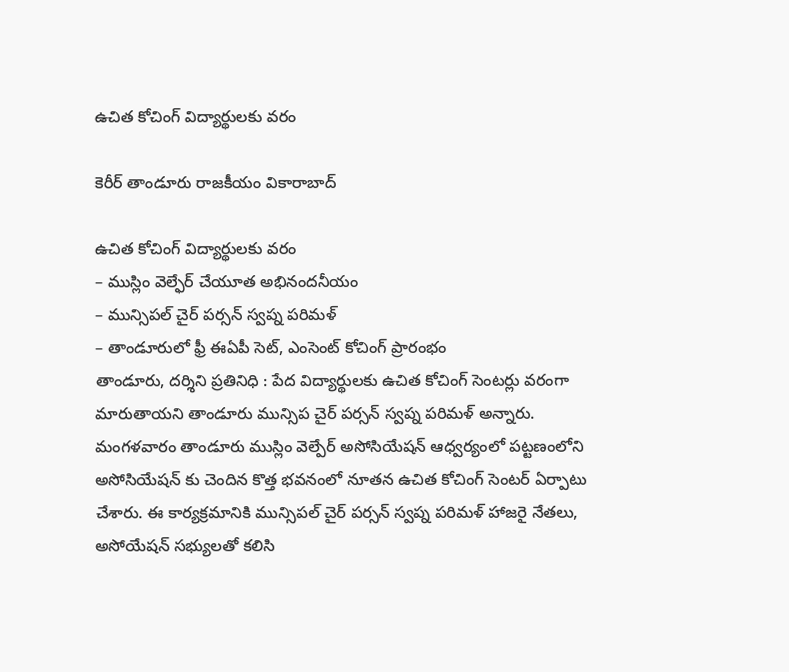ఉచిత కోచింగ్ విద్యార్థులకు వరం

కెరీర్ తాండూరు రాజకీయం వికారాబాద్

ఉచిత కోచింగ్ విద్యార్థులకు వరం
– ముస్లిం వెల్ఫేర్ చేయూత అభినందనీయం
– మున్సిపల్ చైర్ పర్సన్ స్వప్న పరిమళ్
– తాండూరులో ఫ్రీ ఈఏపీ సెట్, ఎంసెంట్ కోచింగ్ ప్రారంభం
తాండూరు, దర్శిని ప్రతినిధి : పేద విద్యార్థులకు ఉచిత కోచింగ్ సెంటర్లు వరంగా మారుతాయని తాండూరు మున్సిప చైర్ పర్సన్ స్వప్న పరిమళ్ అన్నారు. మంగళవారం తాండూరు ముస్లిం వెల్పేర్ అసోసియేషన్ ఆధ్వర్యంలో పట్టణంలోని అసోసియేషన్ కు చెందిన కొత్త భవనంలో నూతన ఉచిత కోచింగ్ సెంటర్ ఏర్పాటు చేశారు. ఈ కార్యక్రమానికి మున్సిపల్ చైర్ పర్సన్ స్వప్న పరిమళ్ హాజరై నేతలు, అసోయేషన్ సభ్యులతో కలిసి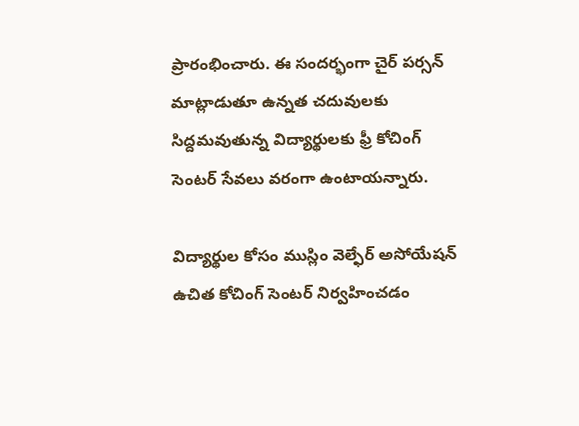ప్రారంభించారు. ఈ సందర్భంగా చైర్ పర్సన్ మాట్లాడుతూ ఉన్నత చదువులకు సిద్దమవుతున్న విద్యార్థులకు ఫ్రీ కోచింగ్ సెంటర్‌ సేవలు వరంగా ఉంటాయన్నారు.

విద్యార్థుల కోసం ముస్లిం వెల్ఫేర్ అసోయేషన్ ఉచిత కోచింగ్ సెంటర్ నిర్వహించడం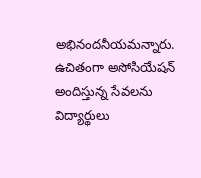అభినందనీయమన్నారు. ఉచితంగా అసోసియేషన్ అందిస్తున్న సేవలను విద్యార్థులు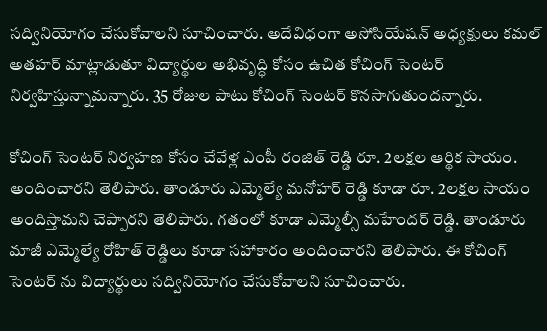సద్వినియోగం చేసుకోవాలని సూచించారు. అదేవిధంగా అసోసియేషన్ అధ్యక్షులు కమల్ అతహర్ మాట్లాడుతూ విద్యార్థుల అభివృద్ధి కోసం ఉచిత కోచింగ్ సెంటర్ నిర్వహిస్తున్నామన్నారు. 35 రోజుల పాటు కోచింగ్ సెంటర్ కొనసాగుతుందన్నారు.

కోచింగ్ సెంటర్ నిర్వహణ కోసం చేవేళ్ల ఎంపీ రంజిత్ రెడ్డి రూ. 2లక్షల ఆర్థిక సాయం. అందించారని తెలిపారు. తాండూరు ఎమ్మెల్యే మనోహర్ రెడ్డి కూడా రూ. 2లక్షల సాయం అందిస్తామని చెప్పారని తెలిపారు. గతంలో కూడా ఎమ్మెల్సీ మహేందర్ రెడ్డి. తాండూరు మాజీ ఎమ్మెల్యే రోహిత్ రెడ్డిలు కూడా సహాకారం అందించారని తెలిపారు. ఈ కోచింగ్ సెంటర్ ను విద్యార్థులు సద్వినియోగం చేసుకోవాలని సూచించారు.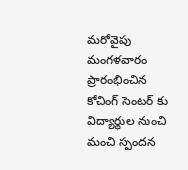మరోవైపు మంగళవారం ప్రారంభించిన కోచింగ్ సెంటర్ కు విద్యార్థుల నుంచి మంచి స్పందన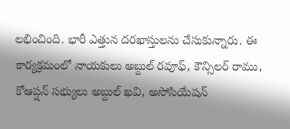లభించింది. భారీ ఎత్తున దరఖాస్తులను చేసుకున్నారు. ఈ కార్యక్రమంలో నాయకులు అబ్దుల్ రవూఫ్, కౌన్సిలర్ రాము, కోఆప్షన్ సభ్యులు అబ్దుల్ ఖవి, అసోసియేషన్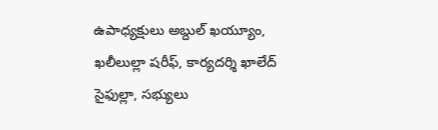ఉపాధ్యక్షులు అబ్దుల్ ఖయ్యూం, ఖలీలుల్లా షరీఫ్, కార్యదర్శి ఖాలేద్ సైఫుల్లా, సభ్యులు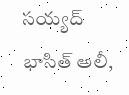సయ్యద్ భాసిత్ అలీ,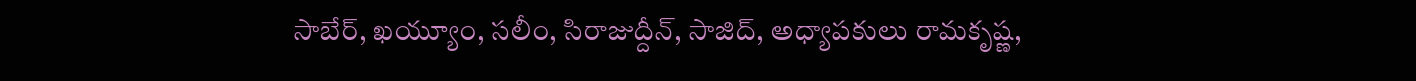సాబేర్, ఖయ్యూం, సలీం, సిరాజుద్దీన్, సాజిద్, అధ్యాపకులు రామకృష్ణ,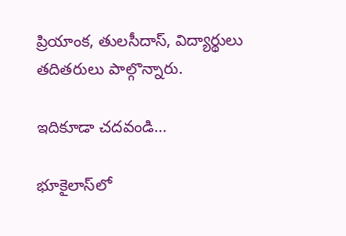ప్రియాంక, తులసీదాస్, విద్యార్థులు తదితరులు పాల్గొన్నారు.

ఇదికూడా చదవండి…

భూకైలాస్‌లో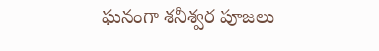ఘనంగా శనీశ్వర పూజలు